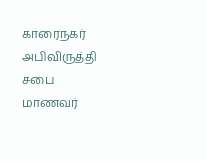காரைநகர் அபிவிருத்தி சபை மாணவர்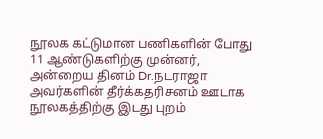நூலக கட்டுமான பணிகளின் போது 11 ஆண்டுகளிற்கு முன்னர், அன்றைய தினம் Dr.நடராஜா அவர்களின் தீர்க்கதரிசனம் ஊடாக நூலகத்திற்கு இடது புறம்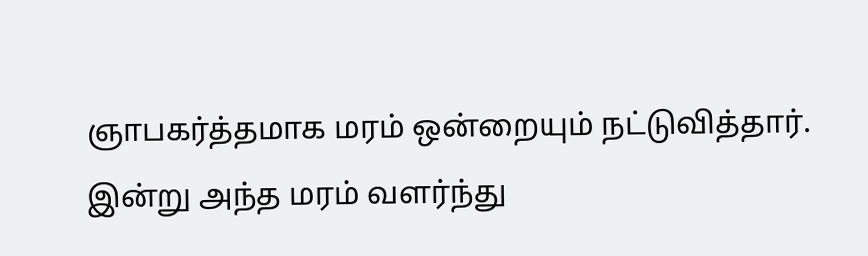ஞாபகர்த்தமாக மரம் ஒன்றையும் நட்டுவித்தார். இன்று அந்த மரம் வளர்ந்து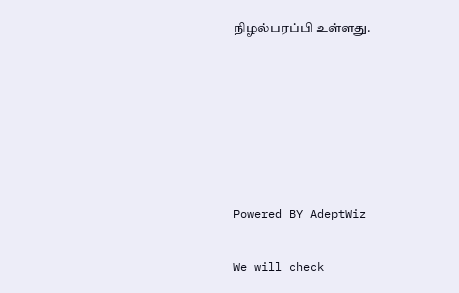நிழல்பரப்பி உள்ளது.






Powered BY AdeptWiz

We will check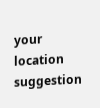your location suggestion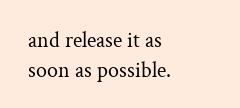and release it as soon as possible.